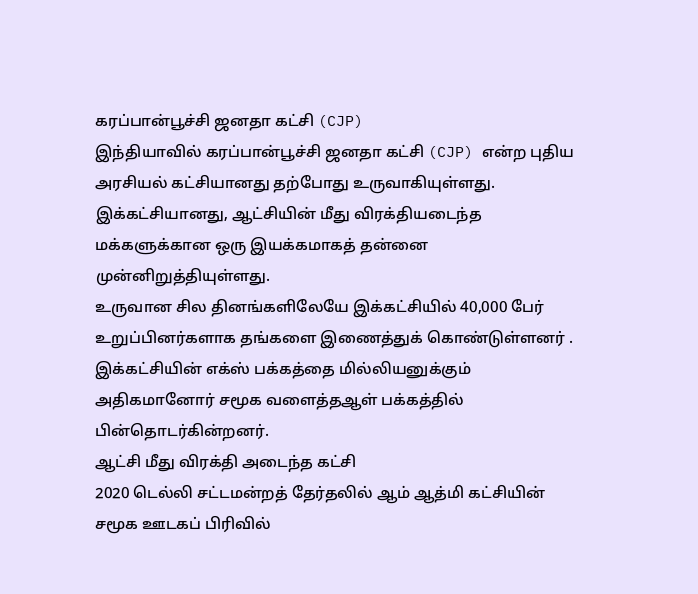கரப்பான்பூச்சி ஜனதா கட்சி (CJP)
இந்தியாவில் கரப்பான்பூச்சி ஜனதா கட்சி (CJP) என்ற புதிய அரசியல் கட்சியானது தற்போது உருவாகியுள்ளது. இக்கட்சியானது, ஆட்சியின் மீது விரக்தியடைந்த மக்களுக்கான ஒரு இயக்கமாகத் தன்னை முன்னிறுத்தியுள்ளது.
உருவான சில தினங்களிலேயே இக்கட்சியில் 40,000 பேர் உறுப்பினர்களாக தங்களை இணைத்துக் கொண்டுள்ளனர் . இக்கட்சியின் எக்ஸ் பக்கத்தை மில்லியனுக்கும் அதிகமானோர் சமூக வளைத்தஆள் பக்கத்தில் பின்தொடர்கின்றனர்.
ஆட்சி மீது விரக்தி அடைந்த கட்சி
2020 டெல்லி சட்டமன்றத் தேர்தலில் ஆம் ஆத்மி கட்சியின் சமூக ஊடகப் பிரிவில்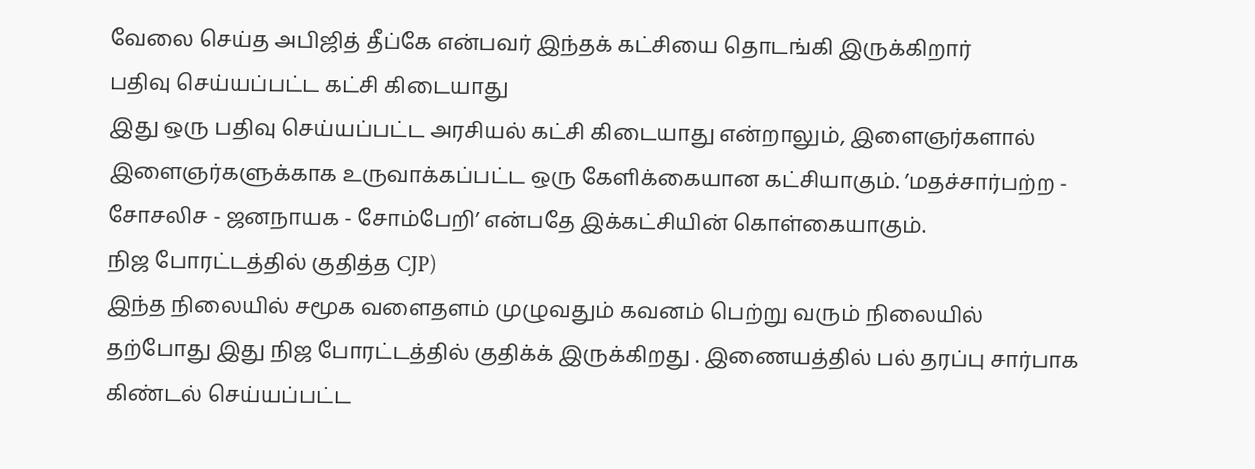வேலை செய்த அபிஜித் தீப்கே என்பவர் இந்தக் கட்சியை தொடங்கி இருக்கிறார்
பதிவு செய்யப்பட்ட கட்சி கிடையாது
இது ஒரு பதிவு செய்யப்பட்ட அரசியல் கட்சி கிடையாது என்றாலும், இளைஞர்களால் இளைஞர்களுக்காக உருவாக்கப்பட்ட ஒரு கேளிக்கையான கட்சியாகும். ’மதச்சார்பற்ற - சோசலிச - ஜனநாயக - சோம்பேறி’ என்பதே இக்கட்சியின் கொள்கையாகும்.
நிஜ போரட்டத்தில் குதித்த CJP)
இந்த நிலையில் சமூக வளைதளம் முழுவதும் கவனம் பெற்று வரும் நிலையில் தற்போது இது நிஜ போரட்டத்தில் குதிக்க் இருக்கிறது . இணையத்தில் பல் தரப்பு சார்பாக கிண்டல் செய்யப்பட்ட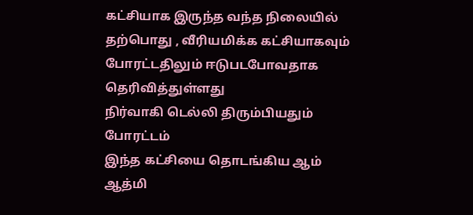கட்சியாக இருந்த வந்த நிலையில் தற்பொது , வீரியமிக்க கட்சியாகவும் போரட்டதிலும் ஈடுபடபோவதாக தெரிவித்துள்ளது
நிர்வாகி டெல்லி திரும்பியதும் போரட்டம்
இந்த கட்சியை தொடங்கிய ஆம் ஆத்மி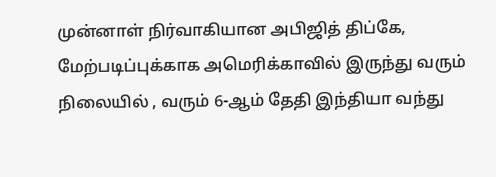முன்னாள் நிர்வாகியான அபிஜித் திப்கே, மேற்படிப்புக்காக அமெரிக்காவில் இருந்து வரும் நிலையில் , வரும் 6-ஆம் தேதி இந்தியா வந்து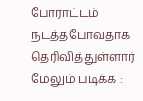போராட்டம் நடத்தபோவதாக தெரிவித்துள்ளார்
மேலும் படிக்க :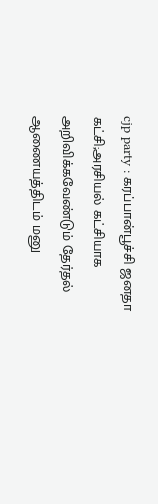cjp party : கரப்பான்பூச்சி ஜனதா கட்சி;அரசியல் கட்சியாக அறிவிக்கவேண்டும் தேர்தல் ஆணையத்திடம் மனு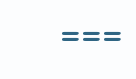===